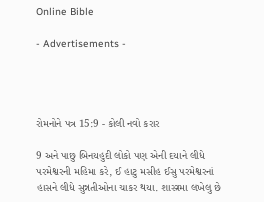Online Bible

- Advertisements -




રોમનોને પત્ર 15:9 - કોલી નવો કરાર

9 અને પાછુ બિનયહુદી લોકો પણ એની દયાને લીધે પરમેશ્વરની મહિમા કરે, ઈ હાટુ મસીહ ઈસુ પરમેશ્વરનાં હાસને લીધે સુન્નતીઓના ચાકર થયા. શાસ્ત્રમા લખેલુ છે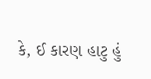કે, ઈ કારણ હાટુ હું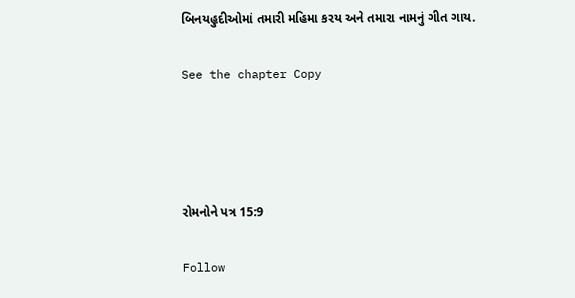બિનયહુદીઓમાં તમારી મહિમા કરય અને તમારા નામનું ગીત ગાય.

See the chapter Copy




રોમનોને પત્ર 15:9

Follow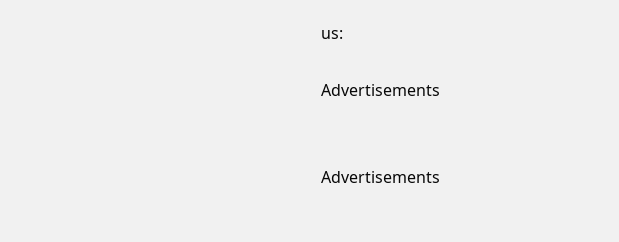us:

Advertisements


Advertisements